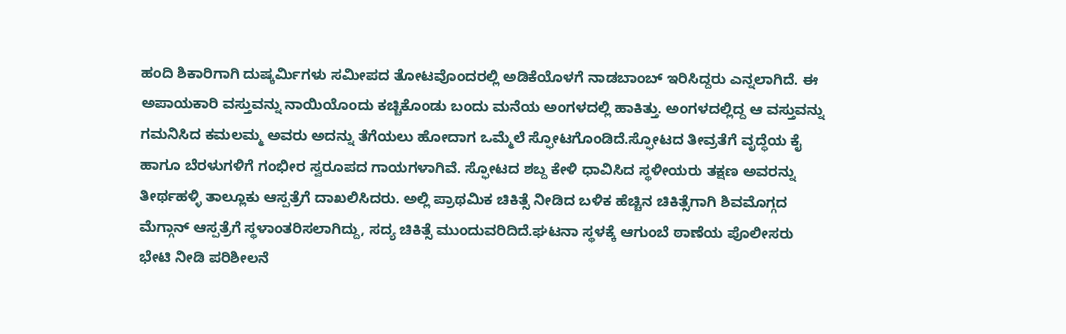ಹಂದಿ ಶಿಕಾರಿಗಾಗಿ ದುಷ್ಕರ್ಮಿಗಳು ಸಮೀಪದ ತೋಟವೊಂದರಲ್ಲಿ ಅಡಿಕೆಯೊಳಗೆ ನಾಡಬಾಂಬ್ ಇರಿಸಿದ್ದರು ಎನ್ನಲಾಗಿದೆ. ಈ ಅಪಾಯಕಾರಿ ವಸ್ತುವನ್ನು ನಾಯಿಯೊಂದು ಕಚ್ಚಿಕೊಂಡು ಬಂದು ಮನೆಯ ಅಂಗಳದಲ್ಲಿ ಹಾಕಿತ್ತು. ಅಂಗಳದಲ್ಲಿದ್ದ ಆ ವಸ್ತುವನ್ನು ಗಮನಿಸಿದ ಕಮಲಮ್ಮ ಅವರು ಅದನ್ನು ತೆಗೆಯಲು ಹೋದಾಗ ಒಮ್ಮೆಲೆ ಸ್ಫೋಟಗೊಂಡಿದೆ.ಸ್ಫೋಟದ ತೀವ್ರತೆಗೆ ವೃದ್ಧೆಯ ಕೈ ಹಾಗೂ ಬೆರಳುಗಳಿಗೆ ಗಂಭೀರ ಸ್ವರೂಪದ ಗಾಯಗಳಾಗಿವೆ. ಸ್ಫೋಟದ ಶಬ್ದ ಕೇಳಿ ಧಾವಿಸಿದ ಸ್ಥಳೀಯರು ತಕ್ಷಣ ಅವರನ್ನು ತೀರ್ಥಹಳ್ಳಿ ತಾಲ್ಲೂಕು ಆಸ್ಪತ್ರೆಗೆ ದಾಖಲಿಸಿದರು. ಅಲ್ಲಿ ಪ್ರಾಥಮಿಕ ಚಿಕಿತ್ಸೆ ನೀಡಿದ ಬಳಿಕ ಹೆಚ್ಚಿನ ಚಿಕಿತ್ಸೆಗಾಗಿ ಶಿವಮೊಗ್ಗದ ಮೆಗ್ಗಾನ್ ಆಸ್ಪತ್ರೆಗೆ ಸ್ಥಳಾಂತರಿಸಲಾಗಿದ್ದು, ಸದ್ಯ ಚಿಕಿತ್ಸೆ ಮುಂದುವರಿದಿದೆ.ಘಟನಾ ಸ್ಥಳಕ್ಕೆ ಆಗುಂಬೆ ಠಾಣೆಯ ಪೊಲೀಸರು ಭೇಟಿ ನೀಡಿ ಪರಿಶೀಲನೆ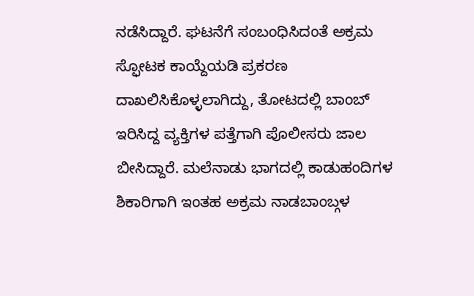ನಡೆಸಿದ್ದಾರೆ. ಘಟನೆಗೆ ಸಂಬಂಧಿಸಿದಂತೆ ಅಕ್ರಮ ಸ್ಫೋಟಕ ಕಾಯ್ದೆಯಡಿ ಪ್ರಕರಣ ದಾಖಲಿಸಿಕೊಳ್ಳಲಾಗಿದ್ದು, ತೋಟದಲ್ಲಿ ಬಾಂಬ್ ಇರಿಸಿದ್ದ ವ್ಯಕ್ತಿಗಳ ಪತ್ತೆಗಾಗಿ ಪೊಲೀಸರು ಜಾಲ ಬೀಸಿದ್ದಾರೆ. ಮಲೆನಾಡು ಭಾಗದಲ್ಲಿ ಕಾಡುಹಂದಿಗಳ ಶಿಕಾರಿಗಾಗಿ ಇಂತಹ ಅಕ್ರಮ ನಾಡಬಾಂಬ್ಗಳ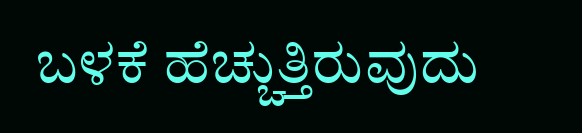ಬಳಕೆ ಹೆಚ್ಚುತ್ತಿರುವುದು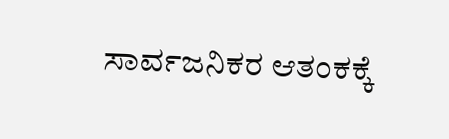ಸಾರ್ವಜನಿಕರ ಆತಂಕಕ್ಕೆ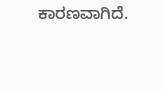ಕಾರಣವಾಗಿದೆ.